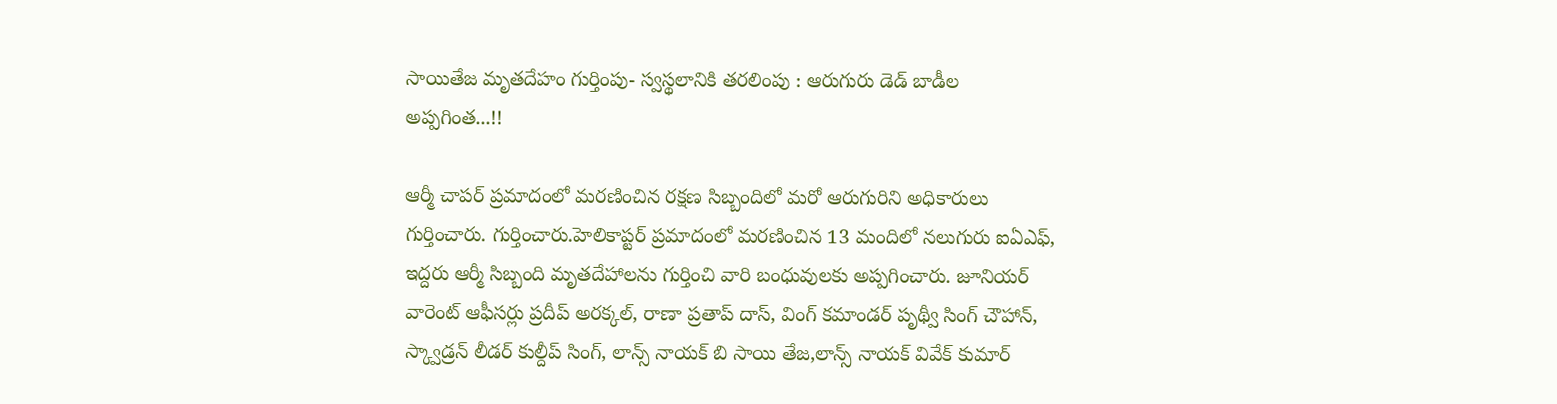సాయితేజ మృతదేహం గుర్తింపు- స్వస్థలానికి తరలింపు : ఆరుగురు డెడ్ బాడీల అప్పగింత...!!

ఆర్మీ చాపర్ ప్రమాదంలో మరణించిన రక్షణ సిబ్బందిలో మరో ఆరుగురిని అధికారులు గుర్తించారు. గుర్తించారు.హెలికాప్టర్ ప్రమాదంలో మరణించిన 13 మందిలో నలుగురు ఐఏఎఫ్, ఇద్దరు ఆర్మీ సిబ్బంది మృతదేహాలను గుర్తించి వారి బంధువులకు అప్పగించారు. జూనియర్ వారెంట్ ఆఫీసర్లు ప్రదీప్ అరక్కల్, రాణా ప్రతాప్ దాస్, వింగ్ కమాండర్ పృథ్వీ సింగ్ చౌహాన్, స్క్వాడ్రన్ లీడర్ కుల్దీప్ సింగ్, లాన్స్ నాయక్ బి సాయి తేజ,లాన్స్ నాయక్ వివేక్ కుమార్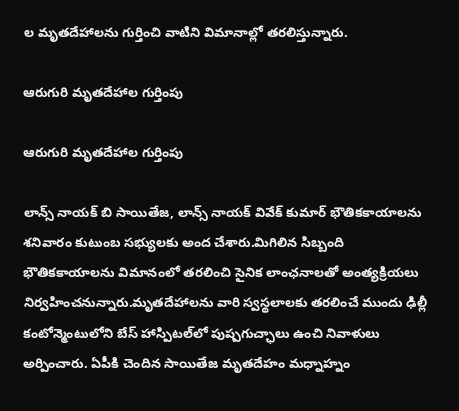ల మృతదేహాలను గుర్తించి వాటిని విమానాల్లో తరలిస్తున్నారు.

ఆరుగురి మృతదేహాల గుర్తింపు

ఆరుగురి మృతదేహాల గుర్తింపు

లాన్స్ నాయక్ బి సాయితేజ, లాన్స్ నాయక్ వివేక్ కుమార్ భౌతికకాయాలను శనివారం కుటుంబ సభ్యులకు అంద చేశారు.మిగిలిన సిబ్బంది భౌతికకాయాలను విమానంలో తరలించి సైనిక లాంఛనాలతో అంత్యక్రియలు నిర్వహించనున్నారు.మృతదేహాలను వారి స్వస్థలాలకు తరలించే ముందు ఢిల్లీ కంటోన్మెంటులోని బేస్ హాస్పిటల్‌లో పుష్పగుచ్ఛాలు ఉంచి నివాళులు అర్పించారు. ఏపీకి చెందిన సాయితేజ మృతదేహం మధ్నాహ్నం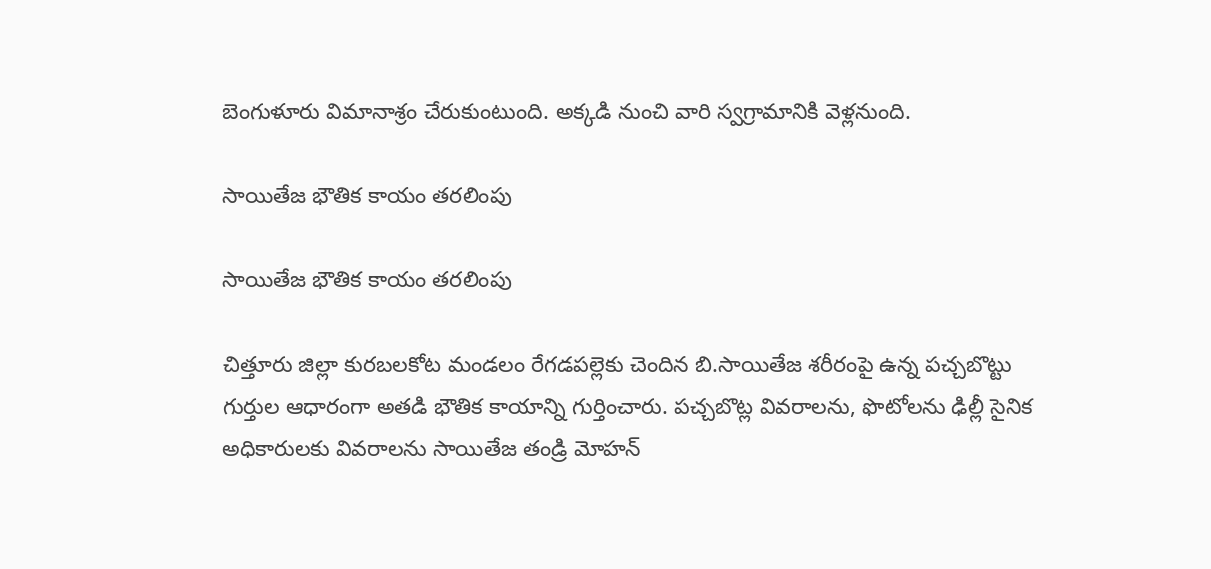బెంగుళూరు విమానాశ్రం చేరుకుంటుంది. అక్కడి నుంచి వారి స్వగ్రామానికి వెళ్లనుంది.

సాయితేజ భౌతిక కాయం తరలింపు

సాయితేజ భౌతిక కాయం తరలింపు

చిత్తూరు జిల్లా కురబలకోట మండలం రేగడపల్లెకు చెందిన బి.సాయితేజ శరీరంపై ఉన్న పచ్చబొట్టు గుర్తుల ఆధారంగా అతడి భౌతిక కాయాన్ని గుర్తించారు. పచ్చబొట్ల వివరాలను, ఫొటోలను ఢిల్లీ సైనిక అధికారులకు వివరాలను సాయితేజ తండ్రి మోహన్‌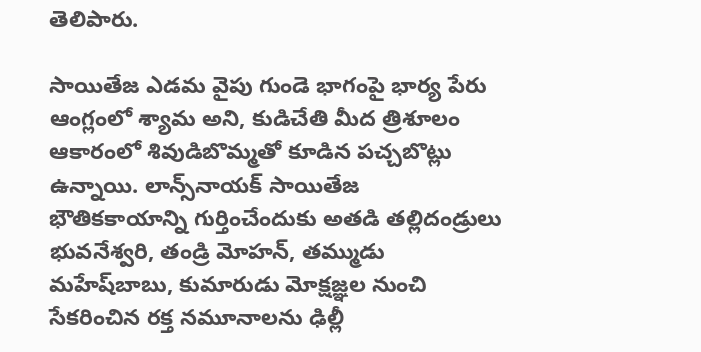తెలిపారు.

సాయితేజ ఎడమ వైపు గుండె భాగంపై భార్య పేరు ఆంగ్లంలో శ్యామ అని, కుడిచేతి మీద త్రిశూలం ఆకారంలో శివుడిబొమ్మతో కూడిన పచ్చబొట్లు ఉన్నాయి. లాన్స్‌నాయక్‌ సాయితేజ భౌతికకాయాన్ని గుర్తించేందుకు అతడి తల్లిదండ్రులు భువనేశ్వరి, తండ్రి మోహన్, తమ్ముడు మహేష్‌బాబు, కుమారుడు మోక్షజ్ఞల నుంచి సేకరించిన రక్త నమూనాలను ఢిల్లీ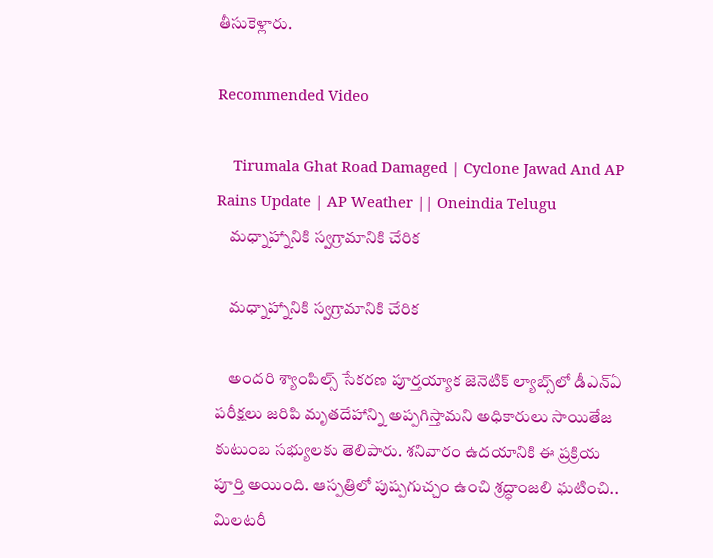తీసుకెళ్లారు.

Recommended Video

    Tirumala Ghat Road Damaged | Cyclone Jawad And AP Rains Update | AP Weather || Oneindia Telugu
    మధ్నాహ్నానికి స్వగ్రామానికి చేరిక

    మధ్నాహ్నానికి స్వగ్రామానికి చేరిక

    అందరి శ్యాంపిల్స్‌ సేకరణ పూర్తయ్యాక జెనెటిక్‌ ల్యాబ్స్‌లో డీఎన్‌ఏ పరీక్షలు జరిపి మృతదేహాన్ని అప్పగిస్తామని అధికారులు సాయితేజ కుటుంబ సభ్యులకు తెలిపారు. శనివారం ఉదయానికి ఈ ప్రక్రియ పూర్తి అయింది. ఆస్పత్రిలో పుష్పగుచ్చం ఉంచి శ్రద్ధాంజలి ఘటించి.. మిలటరీ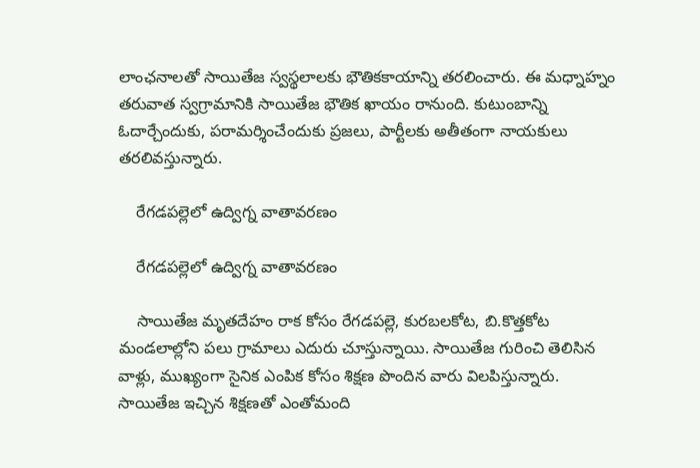లాంఛనాలతో సాయితేజ స్వస్థలాలకు భౌతికకాయాన్ని తరలించారు. ఈ మధ్నాహ్నం తరువాత స్వగ్రామానికి సాయితేజ భౌతిక ఖాయం రానుంది. కుటుంబాన్ని ఓదార్చేందుకు, పరామర్శించేందుకు ప్రజలు, పార్టీలకు అతీతంగా నాయకులు తరలివస్తున్నారు.

    రేగడపల్లెలో ఉద్విగ్న వాతావరణం

    రేగడపల్లెలో ఉద్విగ్న వాతావరణం

    సాయితేజ మృతదేహం రాక కోసం రేగడపల్లె, కురబలకోట, బి.కొత్తకోట మండలాల్లోని పలు గ్రామాలు ఎదురు చూస్తున్నాయి. సాయితేజ గురించి తెలిసిన వాళ్లు, ముఖ్యంగా సైనిక ఎంపిక కోసం శిక్షణ పొందిన వారు విలపిస్తున్నారు. సాయితేజ ఇచ్చిన శిక్షణతో ఎంతోమంది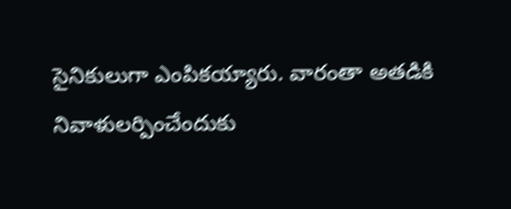సైనికులుగా ఎంపికయ్యారు. వారంతా అతడికి నివాళులర్పించేందుకు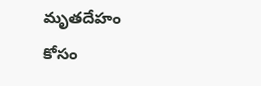మృతదేహం కోసం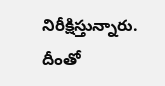నిరీక్షిస్తున్నారు. దీంతో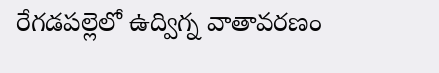రేగడపల్లెలో ఉద్విగ్న వాతావరణం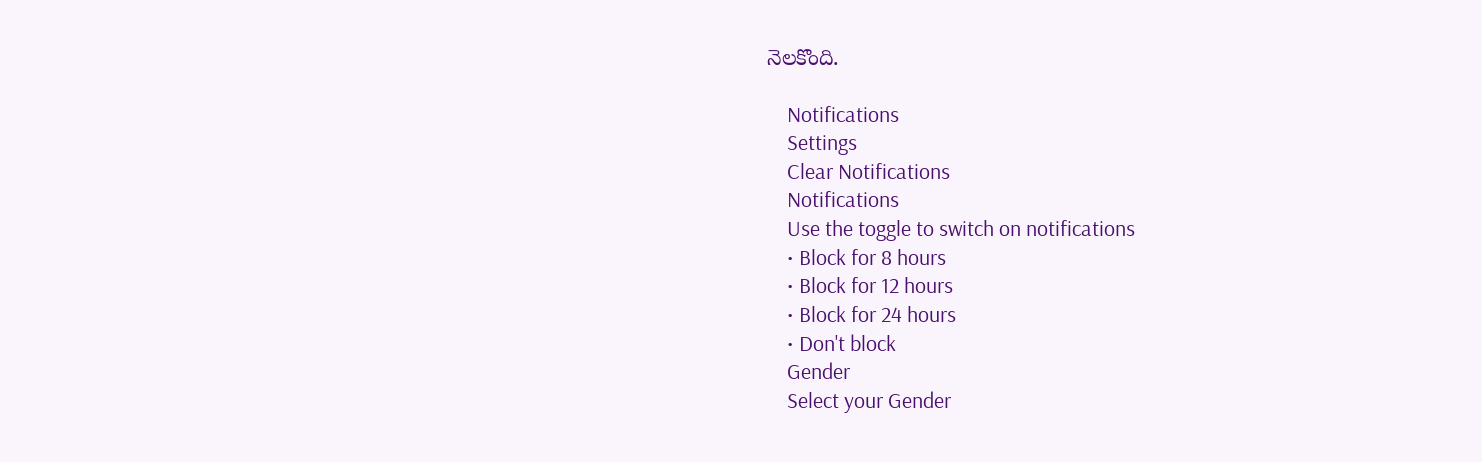నెలకొంది.

    Notifications
    Settings
    Clear Notifications
    Notifications
    Use the toggle to switch on notifications
    • Block for 8 hours
    • Block for 12 hours
    • Block for 24 hours
    • Don't block
    Gender
    Select your Gender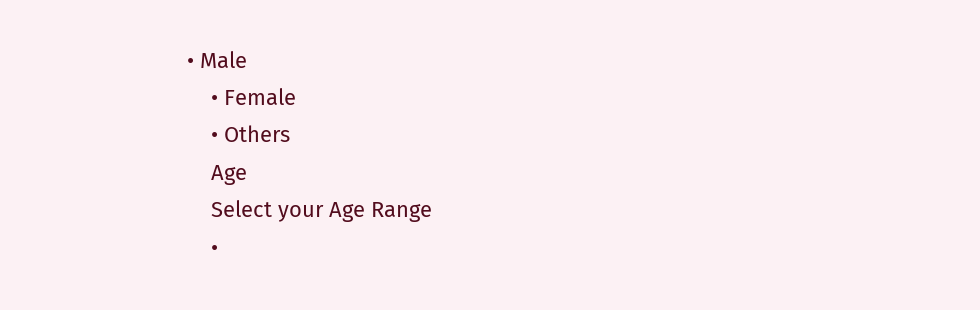• Male
    • Female
    • Others
    Age
    Select your Age Range
    •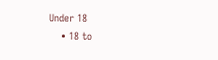Under 18
    • 18 to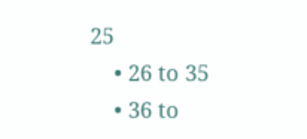25
    • 26 to 35
    • 36 to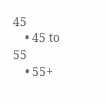45
    • 45 to 55
    • 55+